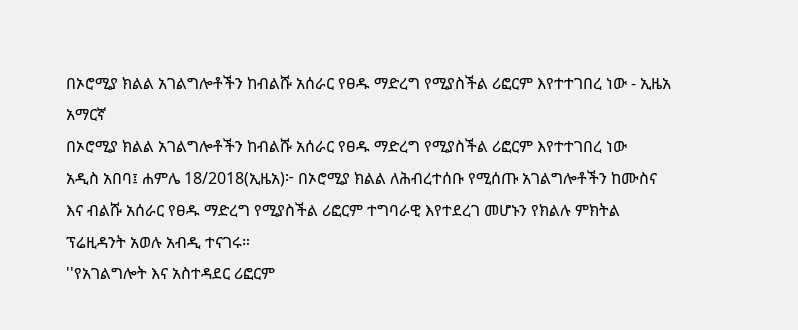በኦሮሚያ ክልል አገልግሎቶችን ከብልሹ አሰራር የፀዱ ማድረግ የሚያስችል ሪፎርም እየተተገበረ ነው - ኢዜአ አማርኛ
በኦሮሚያ ክልል አገልግሎቶችን ከብልሹ አሰራር የፀዱ ማድረግ የሚያስችል ሪፎርም እየተተገበረ ነው
አዲስ አበባ፤ ሐምሌ 18/2018(ኢዜአ)፦ በኦሮሚያ ክልል ለሕብረተሰቡ የሚሰጡ አገልግሎቶችን ከሙስና እና ብልሹ አሰራር የፀዱ ማድረግ የሚያስችል ሪፎርም ተግባራዊ እየተደረገ መሆኑን የክልሉ ምክትል ፕሬዚዳንት አወሉ አብዲ ተናገሩ።
''የአገልግሎት እና አስተዳደር ሪፎርም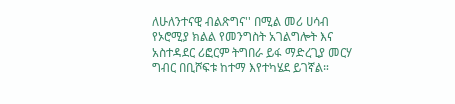ለሁለንተናዊ ብልጽግና'' በሚል መሪ ሀሳብ የኦሮሚያ ክልል የመንግስት አገልግሎት እና አስተዳደር ሪፎርም ትግበራ ይፋ ማድረጊያ መርሃ ግብር በቢሾፍቱ ከተማ እየተካሄደ ይገኛል።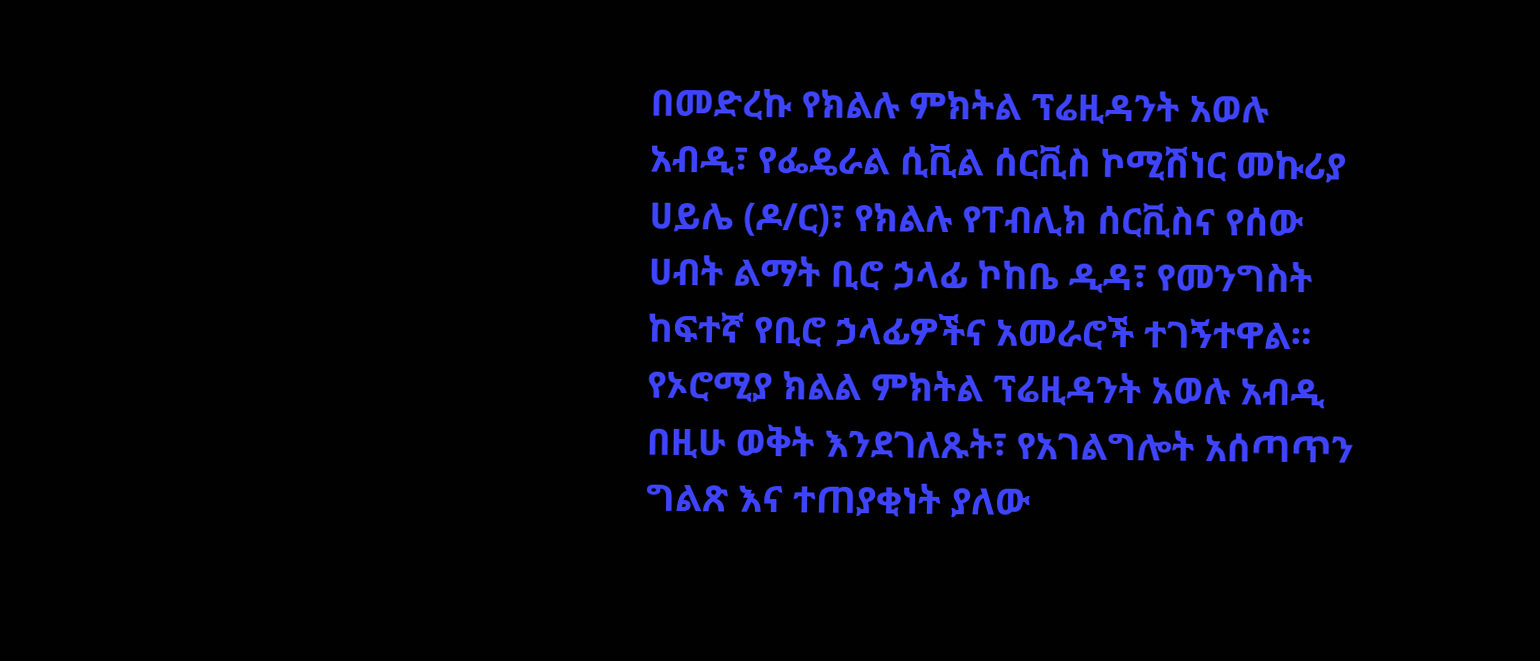በመድረኩ የክልሉ ምክትል ፕሬዚዳንት አወሉ አብዲ፣ የፌዴራል ሲቪል ሰርቪስ ኮሚሽነር መኩሪያ ሀይሌ (ዶ/ር)፣ የክልሉ የፐብሊክ ሰርቪስና የሰው ሀብት ልማት ቢሮ ኃላፊ ኮከቤ ዲዳ፣ የመንግስት ከፍተኛ የቢሮ ኃላፊዎችና አመራሮች ተገኝተዋል።
የኦሮሚያ ክልል ምክትል ፕሬዚዳንት አወሉ አብዲ በዚሁ ወቅት እንደገለጹት፣ የአገልግሎት አሰጣጥን ግልጽ እና ተጠያቂነት ያለው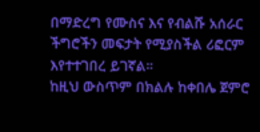በማድረግ የሙስና እና የብልሹ አሰራር ችግሮችን መፍታት የሚያስችል ሪፎርም እየተተገበረ ይገኛል።
ከዚህ ውስጥም በክልሉ ከቀበሌ ጀምሮ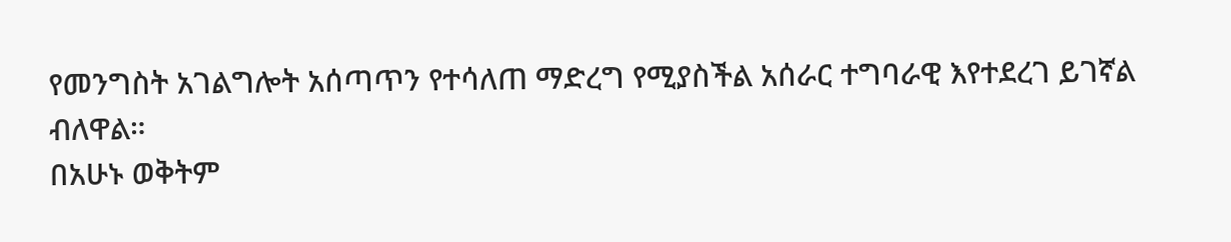የመንግስት አገልግሎት አሰጣጥን የተሳለጠ ማድረግ የሚያስችል አሰራር ተግባራዊ እየተደረገ ይገኛል ብለዋል።
በአሁኑ ወቅትም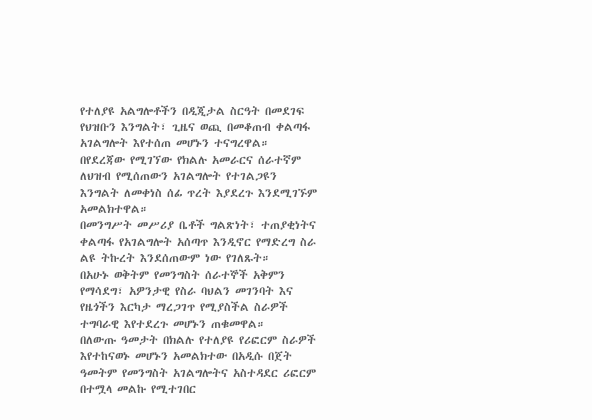የተለያዩ አልግሎቶችን በዲጂታል ስርዓት በመደገፍ የህዝቡን እንግልት፣ ጊዜና ወጪ በመቆጠብ ቀልጣፋ አገልግሎት እየተሰጠ መሆኑን ተናግረዋል።
በየደረጃው የሚገኘው የክልሉ አመራርና ሰራተኛም ለህዝብ የሚሰጠውን አገልግሎት የተገልጋዩን እንግልት ለመቀነስ ሰፊ ጥረት እያደረጉ እንደሚገኙም አመልክተዋል።
በመንግሥት መሥሪያ ቤቶች ግልጽነት፣ ተጠያቂነትና ቀልጣፋ የአገልግሎት አሰጣጥ እንዲኖር የማድረግ ስራ ልዩ ትኩረት እንደሰጠውም ነው የገለጹት።
በአሁኑ ወቅትም የመንግስት ሰራተኞች አቅምን የማሳደግ፣ አዎንታዊ የስራ ባህልን መገንባት እና የዜጎችን እርካታ ማረጋገጥ የሚያስችል ስራዎች ተግባራዊ እየተደረጉ መሆኑን ጠቁመዋል።
በለውጡ ዓመታት በክልሉ የተለያዩ የሪፎርም ስራዎች እየተከናወኑ መሆኑን አመልክተው በአዲሱ በጀት ዓመትም የመንግስት አገልግሎትና አስተዳደር ሪፎርም በተሟላ መልኩ የሚተገበር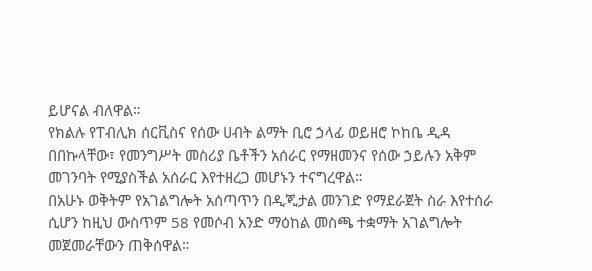ይሆናል ብለዋል።
የክልሉ የፐብሊክ ሰርቪስና የሰው ሀብት ልማት ቢሮ ኃላፊ ወይዘሮ ኮከቤ ዲዳ በበኩላቸው፣ የመንግሥት መስሪያ ቤቶችን አሰራር የማዘመንና የሰው ኃይሉን አቅም መገንባት የሚያስችል አሰራር እየተዘረጋ መሆኑን ተናግረዋል።
በአሁኑ ወቅትም የአገልግሎት አሰጣጥን በዲጂታል መንገድ የማደራጀት ስራ እየተሰራ ሲሆን ከዚህ ውስጥም 58 የመሶብ አንድ ማዕከል መስጫ ተቋማት አገልግሎት መጀመራቸውን ጠቅሰዋል።